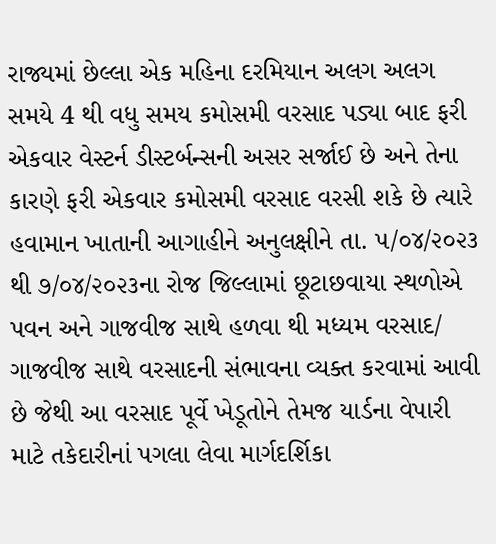રાજ્યમાં છેલ્લા એક મહિના દરમિયાન અલગ અલગ સમયે 4 થી વધુ સમય કમોસમી વરસાદ પડ્યા બાદ ફરી એકવાર વેસ્ટર્ન ડીસ્ટર્બન્સની અસર સર્જાઈ છે અને તેના કારણે ફરી એકવાર કમોસમી વરસાદ વરસી શકે છે ત્યારે હવામાન ખાતાની આગાહીને અનુલક્ષીને તા. ૫/૦૪/૨૦૨૩ થી ૭/૦૪/૨૦૨૩ના રોજ જિલ્લામાં છૂટાછવાયા સ્થળોએ પવન અને ગાજવીજ સાથે હળવા થી મધ્યમ વરસાદ/ ગાજવીજ સાથે વરસાદની સંભાવના વ્યક્ત કરવામાં આવી છે જેથી આ વરસાદ પૂર્વે ખેડૂતોને તેમજ યાર્ડના વેપારી માટે તકેદારીનાં પગલા લેવા માર્ગદર્શિકા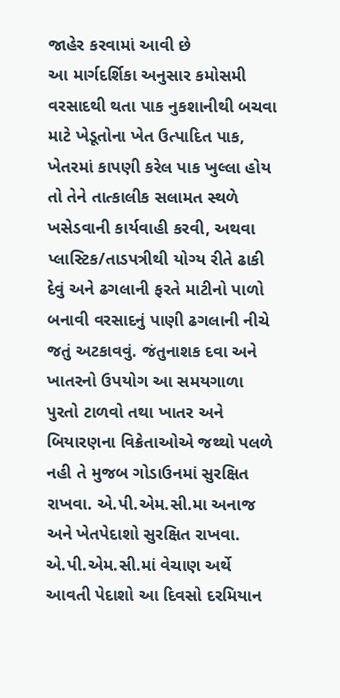જાહેર કરવામાં આવી છે
આ માર્ગદર્શિકા અનુસાર કમોસમી વરસાદથી થતા પાક નુકશાનીથી બચવા માટે ખેડૂતોના ખેત ઉત્પાદિત પાક, ખેતરમાં કાપણી કરેલ પાક ખુલ્લા હોય તો તેને તાત્કાલીક સલામત સ્થળે ખસેડવાની કાર્યવાહી કરવી, અથવા પ્લાસ્ટિક/તાડપત્રીથી યોગ્ય રીતે ઢાકી દેવું અને ઢગલાની ફરતે માટીનો પાળો બનાવી વરસાદનું પાણી ઢગલાની નીચે જતું અટકાવવું. જંતુનાશક દવા અને ખાતરનો ઉપયોગ આ સમયગાળા પુરતો ટાળવો તથા ખાતર અને બિયારણના વિક્રેતાઓએ જથ્થો પલળે નહી તે મુજબ ગોડાઉનમાં સુરક્ષિત રાખવા. એ.પી.એમ.સી.મા અનાજ અને ખેતપેદાશો સુરક્ષિત રાખવા. એ.પી.એમ.સી.માં વેચાણ અર્થે આવતી પેદાશો આ દિવસો દરમિયાન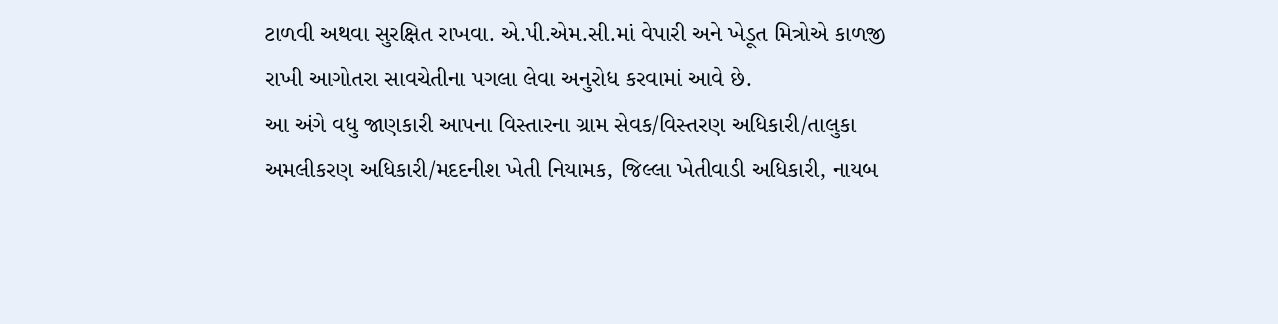ટાળવી અથવા સુરક્ષિત રાખવા. એ.પી.એમ.સી.માં વેપારી અને ખેડૂત મિત્રોએ કાળજી રાખી આગોતરા સાવચેતીના પગલા લેવા અનુરોધ કરવામાં આવે છે.
આ અંગે વધુ જાણકારી આપના વિસ્તારના ગ્રામ સેવક/વિસ્તરણ અધિકારી/તાલુકા અમલીકરણ અધિકારી/મદદનીશ ખેતી નિયામક, જિલ્લા ખેતીવાડી અધિકારી, નાયબ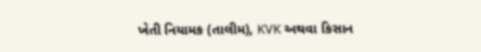ખેતી નિયામક (તાલીમ), KVK અથવા કિસાન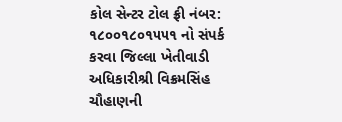કોલ સેન્ટર ટોલ ફ્રી નંબર: ૧૮૦૦૧૮૦૧૫૫૧ નો સંપર્ક કરવા જિલ્લા ખેતીવાડી અધિકારીશ્રી વિક્રમસિંહ ચૌહાણની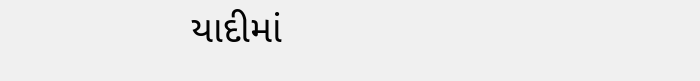યાદીમાં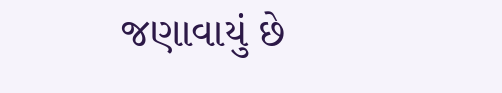જણાવાયું છે